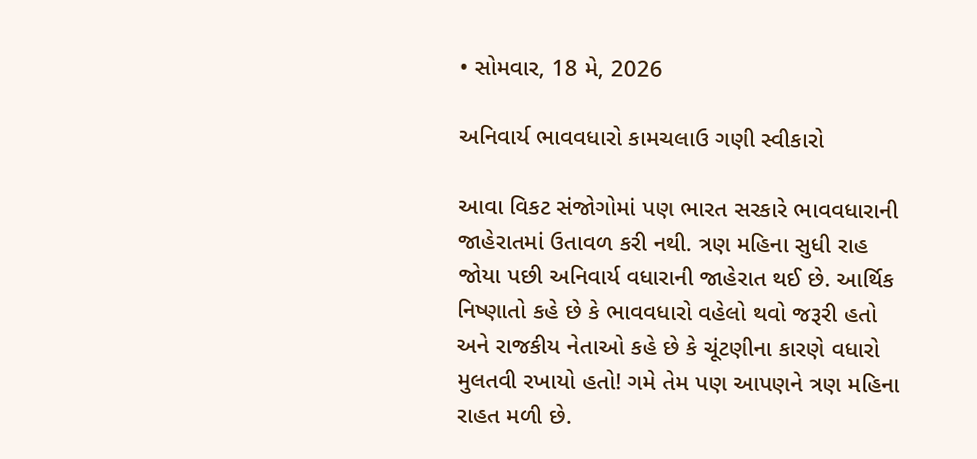• સોમવાર, 18 મે, 2026

અનિવાર્ય ભાવવધારો કામચલાઉ ગણી સ્વીકારો

આવા વિકટ સંજોગોમાં પણ ભારત સરકારે ભાવવધારાની જાહેરાતમાં ઉતાવળ કરી નથી. ત્રણ મહિના સુધી રાહ જોયા પછી અનિવાર્ય વધારાની જાહેરાત થઈ છે. આર્થિક નિષ્ણાતો કહે છે કે ભાવવધારો વહેલો થવો જરૂરી હતો અને રાજકીય નેતાઓ કહે છે કે ચૂંટણીના કારણે વધારો મુલતવી રખાયો હતો! ગમે તેમ પણ આપણને ત્રણ મહિના રાહત મળી છે.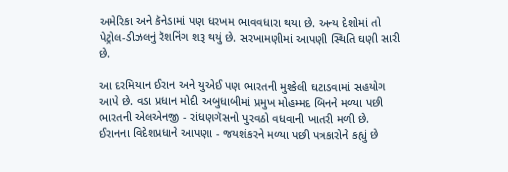અમેરિકા અને કૅનેડામાં પણ ધરખમ ભાવવધારા થયા છે. અન્ય દેશોમાં તો પેટ્રોલ-ડીઝલનું રૅશનિંગ શરૂ થયું છે. સરખામણીમાં આપણી સ્થિતિ ઘણી સારી છે.

આ દરમિયાન ઈરાન અને યુએઈ પણ ભારતની મુશ્કેલી ઘટાડવામાં સહયોગ આપે છે. વડા પ્રધાન મોદી અબુધાબીમાં પ્રમુખ મોહમ્મદ બિનને મળ્યા પછી ભારતની એલએનજી - રાંધણગૅસનો પુરવઠો વધવાની ખાતરી મળી છે. ઈરાનના વિદેશપ્રધાને આપણા - જયશંકરને મળ્યા પછી પત્રકારોને કહ્યું છે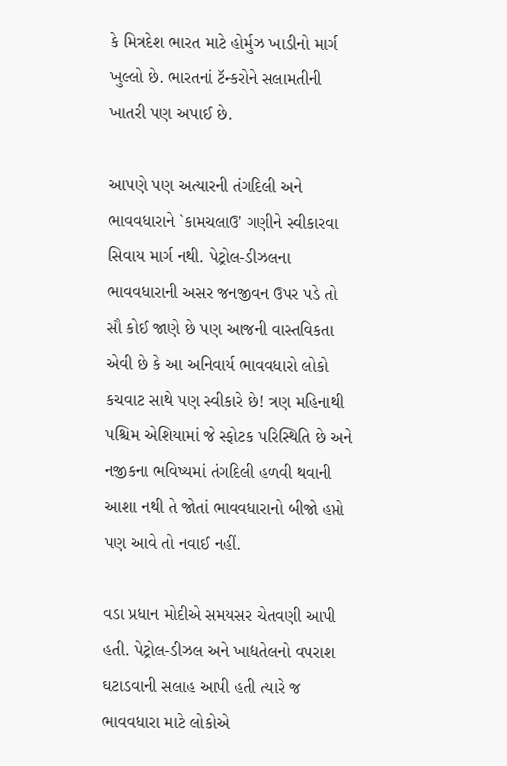કે મિત્રદેશ ભારત માટે હોર્મુઝ ખાડીનો માર્ગ ખુલ્લો છે. ભારતનાં ટૅન્કરોને સલામતીની ખાતરી પણ અપાઈ છે.

આપણે પણ અત્યારની તંગદિલી અને ભાવવધારાને `કામચલાઉ' ગણીને સ્વીકારવા સિવાય માર્ગ નથી. પેટ્રોલ-ડીઝલના ભાવવધારાની અસર જનજીવન ઉપર પડે તો સૌ કોઈ જાણે છે પણ આજની વાસ્તવિકતા એવી છે કે આ અનિવાર્ય ભાવવધારો લોકો કચવાટ સાથે પણ સ્વીકારે છે! ત્રણ મહિનાથી પશ્ચિમ એશિયામાં જે સ્ફોટક પરિસ્થિતિ છે અને નજીકના ભવિષ્યમાં તંગદિલી હળવી થવાની આશા નથી તે જોતાં ભાવવધારાનો બીજો હપ્તો પણ આવે તો નવાઈ નહીં.

વડા પ્રધાન મોદીએ સમયસર ચેતવણી આપી હતી. પેટ્રોલ-ડીઝલ અને ખાદ્યતેલનો વપરાશ ઘટાડવાની સલાહ આપી હતી ત્યારે જ ભાવવધારા માટે લોકોએ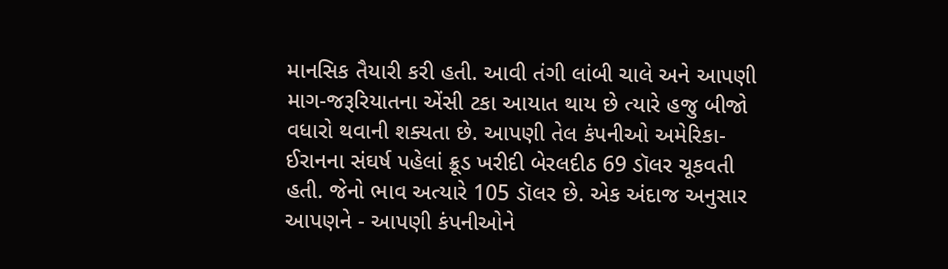માનસિક તૈયારી કરી હતી. આવી તંગી લાંબી ચાલે અને આપણી માગ-જરૂરિયાતના એંસી ટકા આયાત થાય છે ત્યારે હજુ બીજો વધારો થવાની શક્યતા છે. આપણી તેલ કંપનીઓ અમેરિકા-ઈરાનના સંઘર્ષ પહેલાં ક્રૂડ ખરીદી બેરલદીઠ 69 ડૉલર ચૂકવતી હતી. જેનો ભાવ અત્યારે 105 ડૉલર છે. એક અંદાજ અનુસાર આપણને - આપણી કંપનીઓને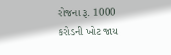રોજના રૂ. 1000 કરોડની ખોટ જાય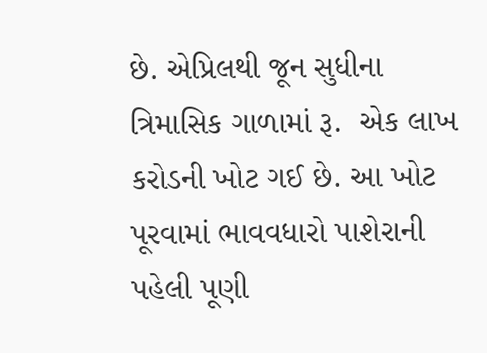છે. એપ્રિલથી જૂન સુધીના ત્રિમાસિક ગાળામાં રૂ.  એક લાખ કરોડની ખોટ ગઈ છે. આ ખોટ પૂરવામાં ભાવવધારો પાશેરાની પહેલી પૂણી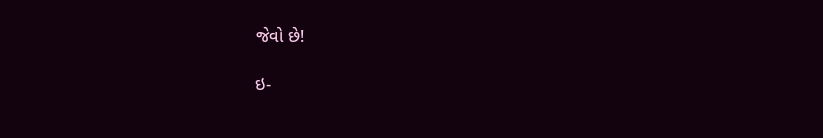જેવો છે!

ઇ-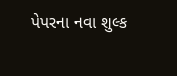પેપરના નવા શુલ્ક